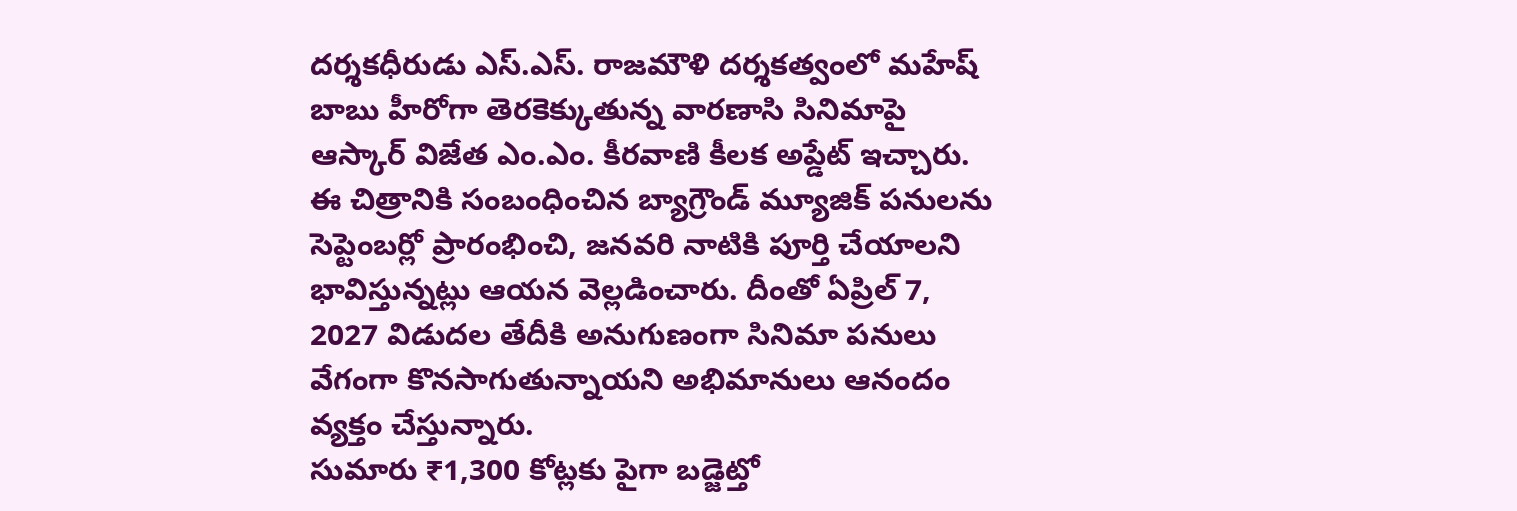దర్శకధీరుడు ఎస్.ఎస్. రాజమౌళి దర్శకత్వంలో మహేష్ బాబు హీరోగా తెరకెక్కుతున్న వారణాసి సినిమాపై ఆస్కార్ విజేత ఎం.ఎం. కీరవాణి కీలక అప్డేట్ ఇచ్చారు. ఈ చిత్రానికి సంబంధించిన బ్యాగ్రౌండ్ మ్యూజిక్ పనులను సెప్టెంబర్లో ప్రారంభించి, జనవరి నాటికి పూర్తి చేయాలని భావిస్తున్నట్లు ఆయన వెల్లడించారు. దీంతో ఏప్రిల్ 7, 2027 విడుదల తేదీకి అనుగుణంగా సినిమా పనులు వేగంగా కొనసాగుతున్నాయని అభిమానులు ఆనందం వ్యక్తం చేస్తున్నారు.
సుమారు ₹1,300 కోట్లకు పైగా బడ్జెట్తో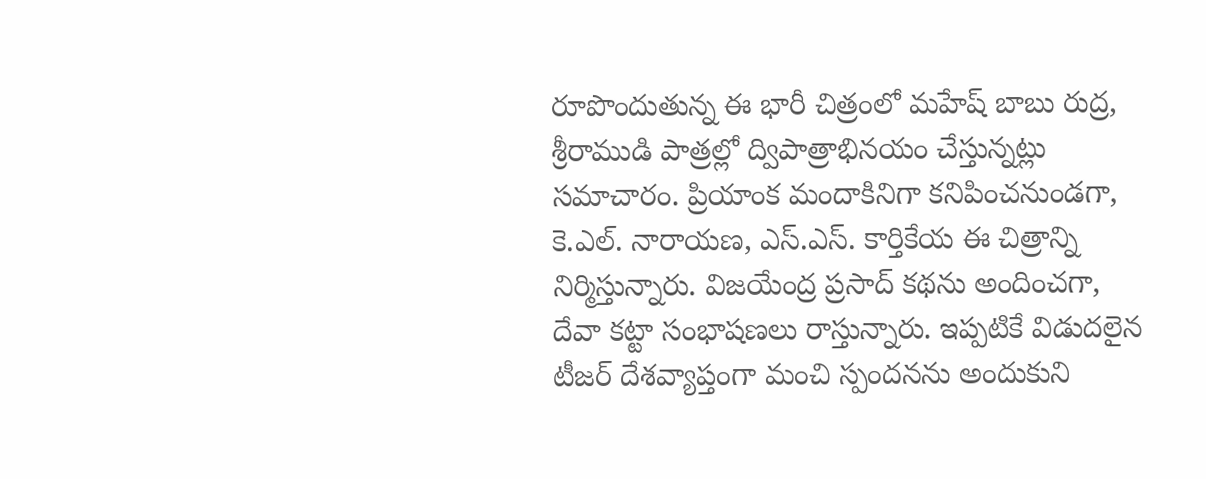రూపొందుతున్న ఈ భారీ చిత్రంలో మహేష్ బాబు రుద్ర, శ్రీరాముడి పాత్రల్లో ద్విపాత్రాభినయం చేస్తున్నట్లు సమాచారం. ప్రియాంక మందాకినిగా కనిపించనుండగా, కె.ఎల్. నారాయణ, ఎస్.ఎస్. కార్తికేయ ఈ చిత్రాన్ని నిర్మిస్తున్నారు. విజయేంద్ర ప్రసాద్ కథను అందించగా, దేవా కట్టా సంభాషణలు రాస్తున్నారు. ఇప్పటికే విడుదలైన టీజర్ దేశవ్యాప్తంగా మంచి స్పందనను అందుకుని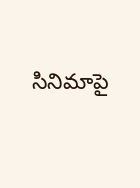సినిమాపై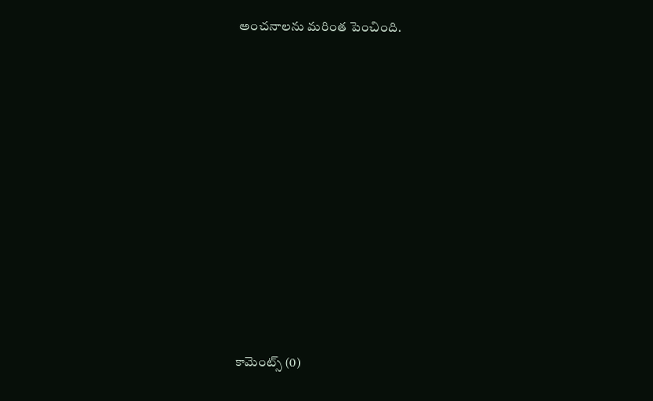అంచనాలను మరింత పెంచింది.













కామెంట్స్ (0)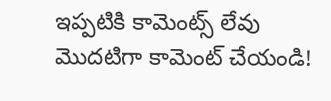ఇప్పటికి కామెంట్స్ లేవు
మొదటిగా కామెంట్ చేయండి!